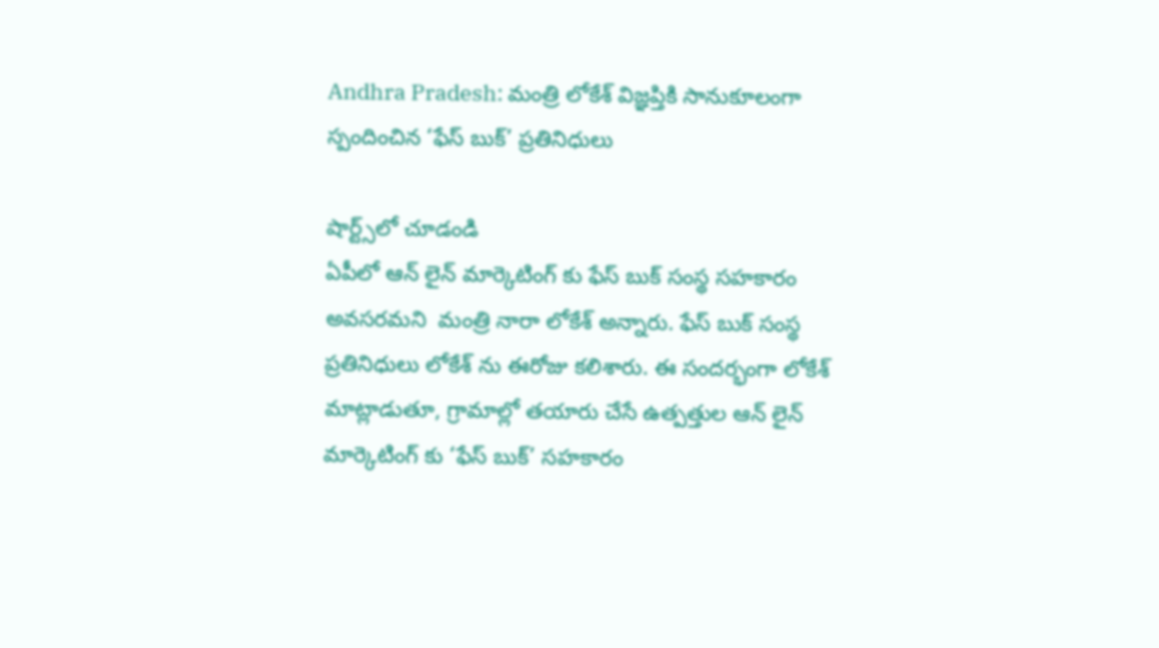Andhra Pradesh: మంత్రి లోకేశ్ విజ్ఞప్తికి సానుకూలంగా స్పందించిన ‘ఫేస్ బుక్’ ప్రతినిధులు

షార్ట్స్‌లో చూడండి
ఏపీలో ఆన్ లైన్ మార్కెటింగ్ కు ఫేస్ బుక్ సంస్థ సహకారం అవసరమని  మంత్రి నారా లోకేశ్ అన్నారు. ఫేస్ బుక్ సంస్థ ప్రతినిధులు లోకేశ్ ను ఈరోజు కలిశారు. ఈ సందర్భంగా లోకేశ్ మాట్లాడుతూ, గ్రామాల్లో తయారు చేసే ఉత్పత్తుల ఆన్ లైన్ మార్కెటింగ్ కు ‘ఫేస్ బుక్’ సహకారం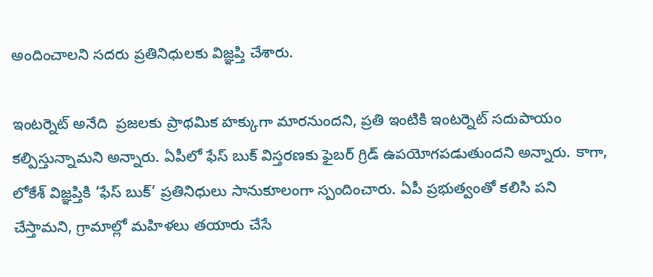అందించాలని సదరు ప్రతినిధులకు విజ్ఞప్తి చేశారు.

ఇంటర్నెట్ అనేది  ప్రజలకు ప్రాథమిక హక్కుగా మారనుందని, ప్రతి ఇంటికి ఇంటర్నెట్ సదుపాయం కల్పిస్తున్నామని అన్నారు. ఏపీలో ఫేస్ బుక్ విస్తరణకు ఫైబర్ గ్రిడ్ ఉపయోగపడుతుందని అన్నారు. కాగా, లోకేశ్ విజ్ఞప్తికి ‘ఫేస్ బుక్’ ప్రతినిధులు సానుకూలంగా స్పందించారు. ఏపీ ప్రభుత్వంతో కలిసి పని చేస్తామని, గ్రామాల్లో మహిళలు తయారు చేసే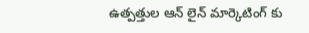ఉత్పత్తుల ఆన్ లైన్ మార్కెటింగ్ కు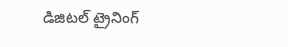డిజిటల్ ట్రైనింగ్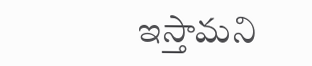ఇస్తామని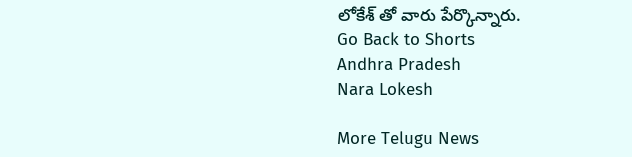లోకేశ్ తో వారు పేర్కొన్నారు.
Go Back to Shorts
Andhra Pradesh
Nara Lokesh

More Telugu News